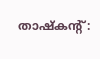താഷ്കന്റ്: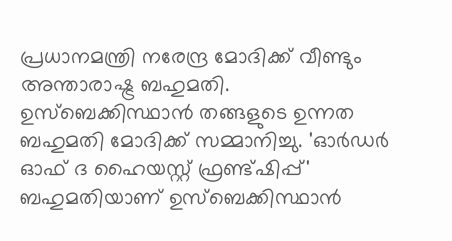പ്രധാനമന്ത്രി നരേന്ദ്ര മോദിക്ക് വീണ്ടും അന്താരാഷ്ട്ര ബഹുമതി. ഉസ്ബെക്കിസ്ഥാൻ തങ്ങളുടെ ഉന്നത ബഹുമതി മോദിക്ക് സമ്മാനിച്ചു. 'ഓർഡർ ഓഫ് ദ ഹൈയസ്റ്റ് ഫ്രണ്ട്ഷിപ്പ്' ബഹുമതിയാണ് ഉസ്ബെക്കിസ്ഥാൻ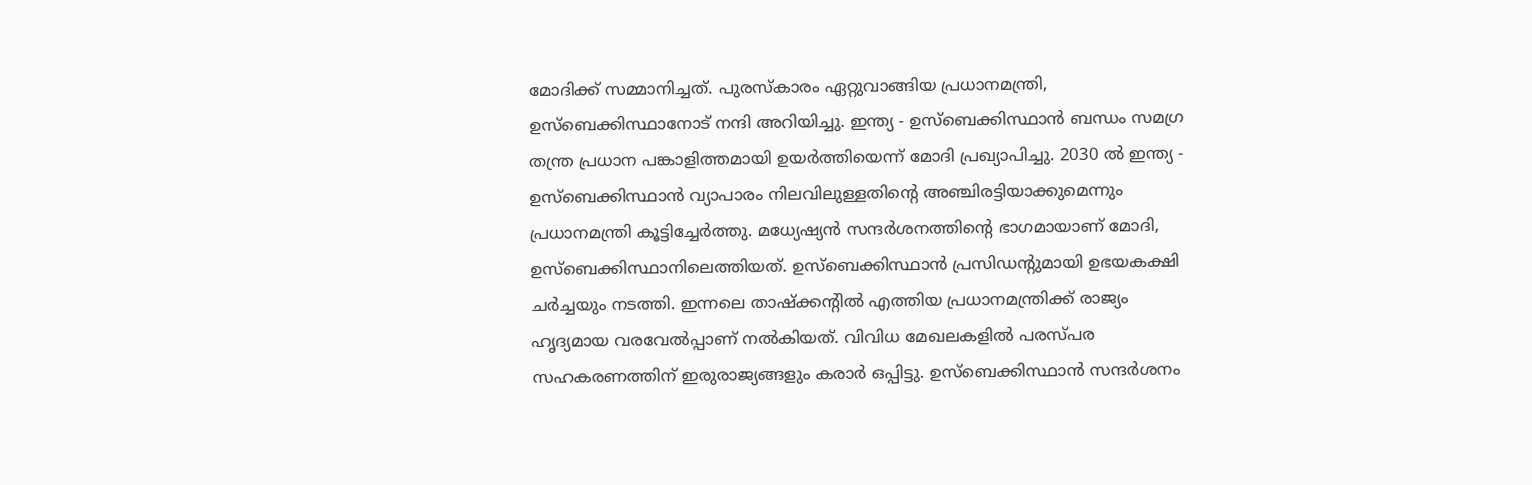മോദിക്ക് സമ്മാനിച്ചത്. പുരസ്കാരം ഏറ്റുവാങ്ങിയ പ്രധാനമന്ത്രി, ഉസ്ബെക്കിസ്ഥാനോട് നന്ദി അറിയിച്ചു. ഇന്ത്യ - ഉസ്ബെക്കിസ്ഥാൻ ബന്ധം സമഗ്ര തന്ത്ര പ്രധാന പങ്കാളിത്തമായി ഉയർത്തിയെന്ന് മോദി പ്രഖ്യാപിച്ചു. 2030 ൽ ഇന്ത്യ - ഉസ്ബെക്കിസ്ഥാൻ വ്യാപാരം നിലവിലുള്ളതിന്റെ അഞ്ചിരട്ടിയാക്കുമെന്നും പ്രധാനമന്ത്രി കൂട്ടിച്ചേർത്തു. മധ്യേഷ്യൻ സന്ദർശനത്തിന്റെ ഭാഗമായാണ് മോദി, ഉസ്ബെക്കിസ്ഥാനിലെത്തിയത്. ഉസ്ബെക്കിസ്ഥാൻ പ്രസിഡന്റുമായി ഉഭയകക്ഷി ചർച്ചയും നടത്തി. ഇന്നലെ താഷ്ക്കന്റിൽ എത്തിയ പ്രധാനമന്ത്രിക്ക് രാജ്യം ഹൃദ്യമായ വരവേൽപ്പാണ് നൽകിയത്. വിവിധ മേഖലകളിൽ പരസ്പര സഹകരണത്തിന് ഇരുരാജ്യങ്ങളും കരാർ ഒപ്പിട്ടു. ഉസ്ബെക്കിസ്ഥാൻ സന്ദർശനം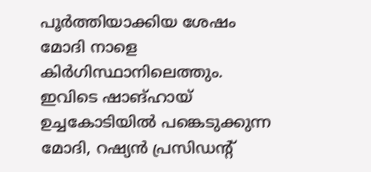പൂർത്തിയാക്കിയ ശേഷം മോദി നാളെ കിർഗിസ്ഥാനിലെത്തും. ഇവിടെ ഷാങ്ഹായ് ഉച്ചകോടിയിൽ പങ്കെടുക്കുന്ന മോദി, റഷ്യൻ പ്രസിഡന്റ്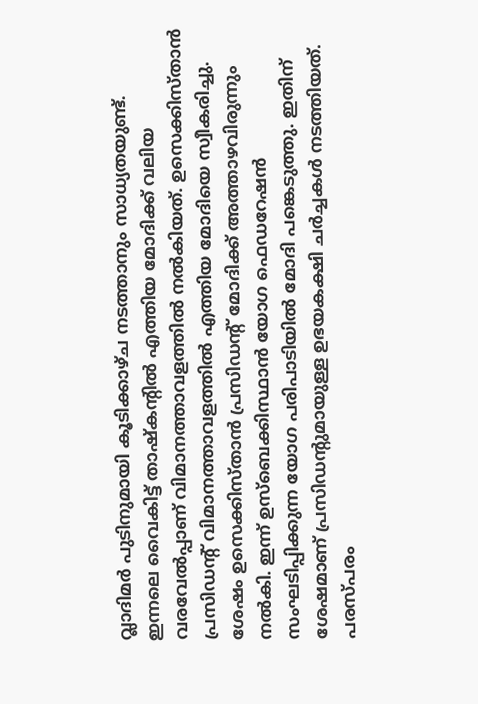വ്ലാദിമർ പുടിനുമായി കൂടിക്കാഴ്ച നടത്താനും സാധ്യതയുണ്ട്.
ഇന്നലെ വൈകിട്ട് താഷ്കന്റിൽ എത്തിയ മോദിക്ക് വലിയ വരവേൽപ്പാണ് വിമാനത്താവളത്തിൽ നൽകിയത്. ഉസെക്കിസ്താൻ പ്രസിഡന്റ് വിമാനത്താവളത്തിൽ എത്തിയ മോദിയെ സ്വീകരിച്ചു. ശേഷം ഉസെക്കിസ്താൻ പ്രസിഡന്റ് മോദിക്ക് അത്താഴവിരുന്നും നൽകി. ഇന്ന് ഉസ്ബെക്കിസ്ഥാൻ യോഗ ഫെഡറേഷൻ സംഘടിപ്പിക്കുന്ന യോഗ പരിപാടിയിൽ മോദി പങ്കെടുത്തു. ഇതിന് ശേഷമാണ് പ്രസിഡന്റുമായുള്ള ഉഭയകക്ഷി ചർച്ചകൾ നടത്തിയത്. പരസ്പരം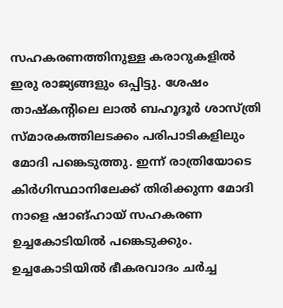സഹകരണത്തിനുള്ള കരാറുകളിൽ ഇരു രാജ്യങ്ങളും ഒപ്പിട്ടു. ശേഷം താഷ്കന്റിലെ ലാൽ ബഹൂദൂർ ശാസ്ത്രി സ്മാരകത്തിലടക്കം പരിപാടികളിലും മോദി പങ്കെടുത്തു. ഇന്ന് രാത്രിയോടെ കിർഗിസ്ഥാനിലേക്ക് തിരിക്കുന്ന മോദി നാളെ ഷാങ്ഹായ് സഹകരണ ഉച്ചകോടിയിൽ പങ്കെടുക്കും. ഉച്ചകോടിയിൽ ഭീകരവാദം ചർച്ച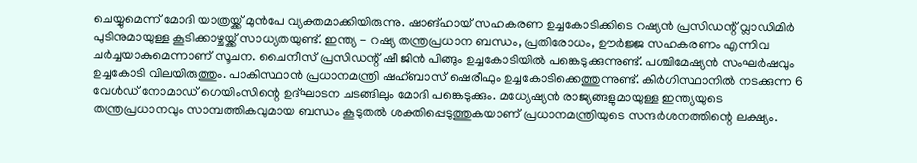ചെയ്യുമെന്ന് മോദി യാത്രയ്ക്ക് മുൻപേ വ്യക്തമാക്കിയിരുന്നു. ഷാങ്ഹായ് സഹകരണ ഉച്ചകോടിക്കിടെ റഷ്യൻ പ്രസിഡന്റ് വ്ലാഡിമിർ പുടിനുമായുള്ള കൂടിക്കാഴ്ചയ്ക്ക് സാധ്യതയുണ്ട്. ഇന്ത്യ - റഷ്യ തന്ത്രപ്രധാന ബന്ധം, പ്രതിരോധം, ഊർജ്ജ സഹകരണം എന്നിവ ചർച്ചയാകുമെന്നാണ് സൂചന. ചൈനീസ് പ്രസിഡന്റ് ഷീ ജിൻ പിങ്ങും ഉച്ചകോടിയിൽ പങ്കെടുക്കുന്നുണ്ട്. പശ്ചിമേഷ്യൻ സംഘർഷവും ഉച്ചകോടി വിലയിരുത്തും. പാകിസ്ഥാൻ പ്രധാനമന്ത്രി ഷഹ്ബാസ് ഷെരീഫും ഉച്ചകോടിക്കെത്തുന്നുണ്ട്. കിർഗിസ്ഥാനിൽ നടക്കുന്ന 6 വേൾഡ് നോമാഡ് ഗെയിംസിന്റെ ഉദ്ഘാടന ചടങ്ങിലും മോദി പങ്കെടുക്കും. മധ്യേഷ്യൻ രാജ്യങ്ങളുമായുള്ള ഇന്ത്യയുടെ തന്ത്രപ്രധാനവും സാമ്പത്തികവുമായ ബന്ധം കൂടുതൽ ശക്തിപ്പെടുത്തുകയാണ് പ്രധാനമന്ത്രിയുടെ സന്ദർശനത്തിന്റെ ലക്ഷ്യം.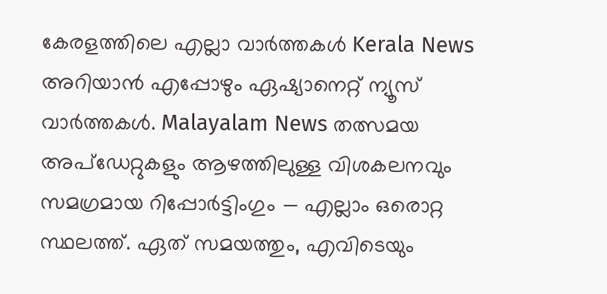കേരളത്തിലെ എല്ലാ വാർത്തകൾ Kerala News അറിയാൻ എപ്പോഴും ഏഷ്യാനെറ്റ് ന്യൂസ് വാർത്തകൾ. Malayalam News തത്സമയ അപ്ഡേറ്റുകളും ആഴത്തിലുള്ള വിശകലനവും സമഗ്രമായ റിപ്പോർട്ടിംഗും — എല്ലാം ഒരൊറ്റ സ്ഥലത്ത്. ഏത് സമയത്തും, എവിടെയും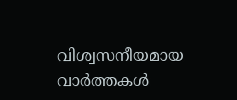വിശ്വസനീയമായ വാർത്തകൾ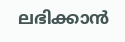ലഭിക്കാൻ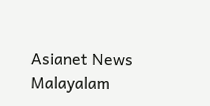Asianet News Malayalam